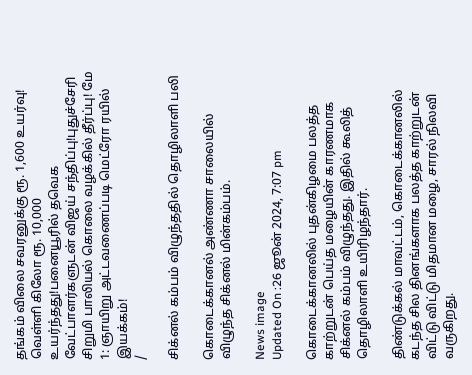தங்கம் விலை சவரனுக்கு ரூ. 1,600 உயர்வு! வெள்ளி கிலோ ரூ. 10,000 உயர்ந்தது!பனையூரில் தவெக வேட்பாளர்களுடன் விஜய் சந்திப்பு!புதுச்சேரி சிறுமி பாலியல் கொலை வழக்கில் தீர்ப்பு! மே 1: ஞாயிறு அட்டவணைப்படி மெட்ரோ ரயில் இயக்கம்!
/

சிக்னல் கம்பம் விழுந்ததில் தொழிலாளி பலி

கொடைக்கானல் அண்ணா சாலையில் விழுந்த சிக்னல் மின்கம்பம்.

News image
Updated On :26 ஜூன் 2024, 7:07 pm

கொடைக்கானலில் புதன்கிழமை பலத்த காற்றுடன் பெய்த மழையின் காரணமாக சிக்னல் கம்பம் விழுந்தது. இதில் கூலித் தொழிலாளி உயிரிழந்தார்.

திண்டுக்கல் மாவட்டம், கொடைக்கானலில் கடந்த சில தினங்களாக பலத்த காற்றுடன் விட்டு விட்டு மிதமான மழை, சாரல் நிலவி வருகிறது.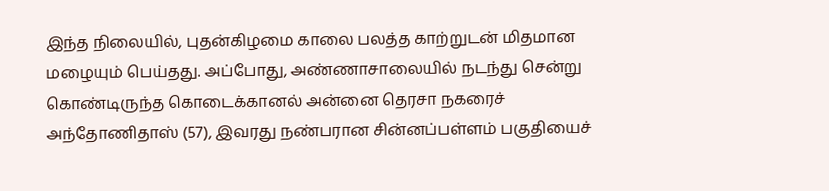இந்த நிலையில், புதன்கிழமை காலை பலத்த காற்றுடன் மிதமான மழையும் பெய்தது. அப்போது, அண்ணாசாலையில் நடந்து சென்று கொண்டிருந்த கொடைக்கானல் அன்னை தெரசா நகரைச் அந்தோணிதாஸ் (57), இவரது நண்பரான சின்னப்பள்ளம் பகுதியைச்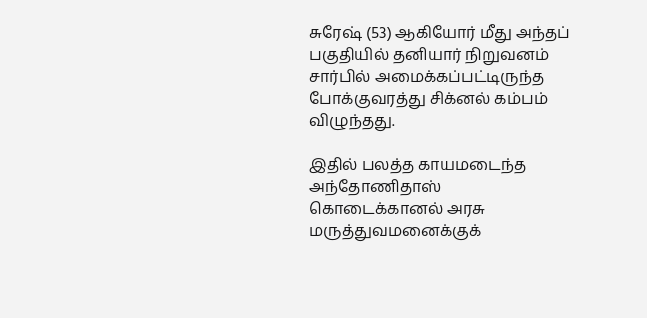சுரேஷ் (53) ஆகியோர் மீது அந்தப் பகுதியில் தனியார் நிறுவனம் சார்பில் அமைக்கப்பட்டிருந்த போக்குவரத்து சிக்னல் கம்பம் விழுந்தது.

இதில் பலத்த காயமடைந்த அந்தோணிதாஸ் கொடைக்கானல் அரசு மருத்துவமனைக்குக்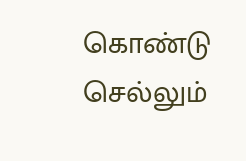கொண்டு செல்லும்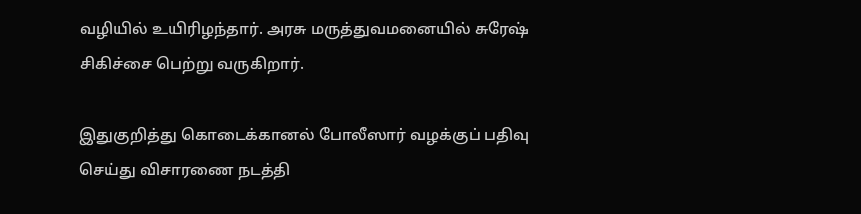வழியில் உயிரிழந்தார். அரசு மருத்துவமனையில் சுரேஷ் சிகிச்சை பெற்று வருகிறார்.

இதுகுறித்து கொடைக்கானல் போலீஸார் வழக்குப் பதிவு செய்து விசாரணை நடத்தி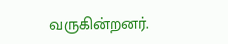வருகின்றனர்.